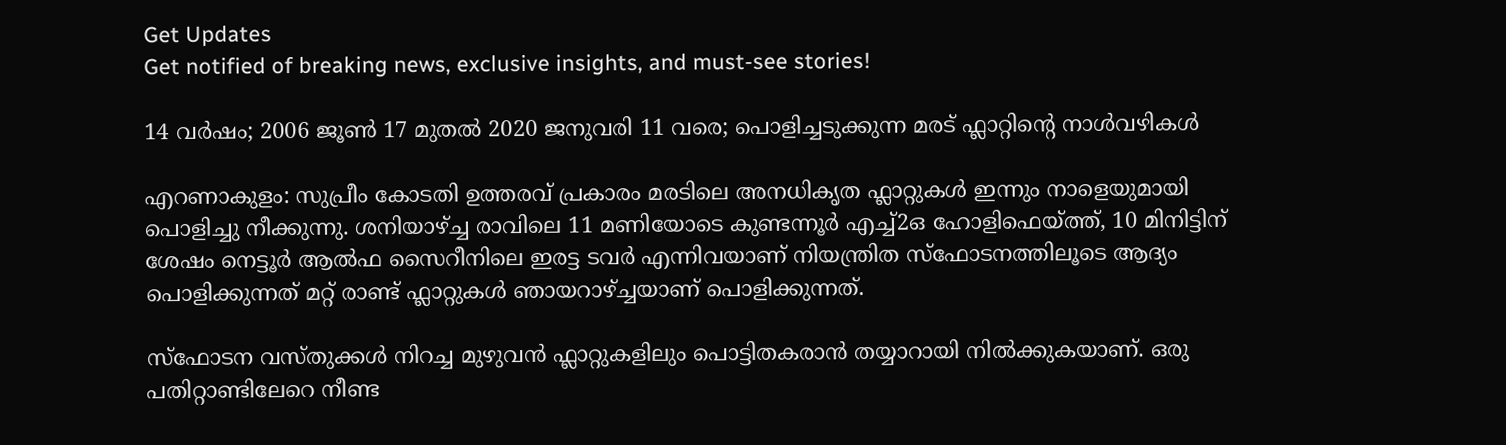Get Updates
Get notified of breaking news, exclusive insights, and must-see stories!

14 വര്‍ഷം; 2006 ജൂൺ 17 മുതല്‍ 2020 ജനുവരി 11 വരെ; പൊളിച്ചടുക്കുന്ന മരട് ഫ്ലാറ്റിന്‍റെ നാള്‍വഴികള്‍

എറണാകുളം: സുപ്രീം കോടതി ഉത്തരവ് പ്രകാരം മരടിലെ അനധികൃത ഫ്ലാറ്റുകള്‍ ഇന്നും നാളെയുമായി പൊളിച്ചു നീക്കുന്നു. ശനിയാഴ്ച്ച രാവിലെ 11 മണിയോടെ കുണ്ടന്നൂര്‍ എച്ച്2ഒ ഹോളിഫെയ്ത്ത്, 10 മിനിട്ടിന് ശേഷം നെട്ടൂര്‍ ആല്‍ഫ സൈറീനിലെ ഇരട്ട ടവര്‍ എന്നിവയാണ് നിയന്ത്രിത സ്ഫോടനത്തിലൂടെ ആദ്യം പൊളിക്കുന്നത് മറ്റ് രാണ്ട് ഫ്ലാറ്റുകള്‍ ഞായറാഴ്ച്ചയാണ് പൊളിക്കുന്നത്.

സ്ഫോടന വസ്തുക്കള്‍ നിറച്ച മുഴുവന്‍ ഫ്ലാറ്റുകളിലും പൊട്ടിതകരാന്‍ തയ്യാറായി നില്‍ക്കുകയാണ്. ഒരു പതിറ്റാണ്ടിലേറെ നീണ്ട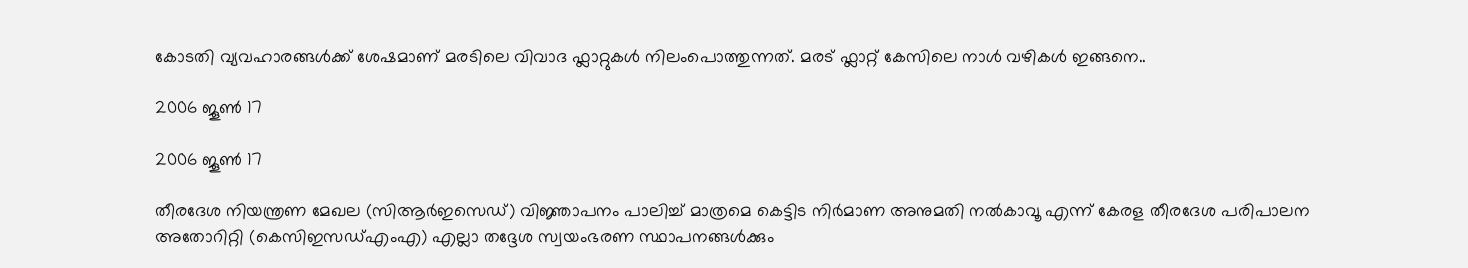കോടതി വ്യവഹാരങ്ങള്‍ക്ക് ശേഷമാണ് മരടിലെ വിവാദ ഫ്ലാറ്റുകള്‍ നിലംപൊത്തുന്നത്. മരട് ഫ്ലാറ്റ് കേസിലെ നാള്‍ വഴികള്‍ ഇങ്ങനെ..

2006 ജൂൺ 17

2006 ജൂൺ 17

തീരദേശ നിയന്ത്രണ മേഖല (സിആർഇസെഡ്‌) വിജ്ഞാപനം പാലിച്ച്‌ മാത്രമെ കെട്ടിട നിർമാണ അനുമതി നൽകാവൂ എന്ന്‌ കേരള തീരദേശ പരിപാലന അതോറിറ്റി (കെസിഇസഡ്‌എംഎ) എല്ലാ തദ്ദേശ സ്വയംഭരണ സ്ഥാപനങ്ങള്‍ക്കും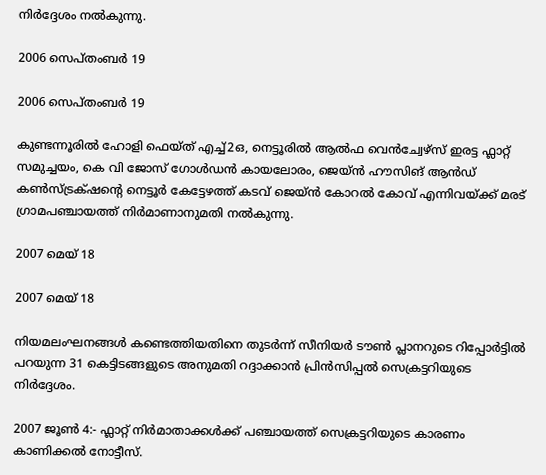നിര്‍ദ്ദേശം നല്‍കുന്നു.

2006 സെപ്‌തംബർ 19

2006 സെപ്‌തംബർ 19

കുണ്ടന്നൂരില്‍ ഹോളി ഫെയ്ത് എച്ച്‌2ഒ, നെട്ടൂരില്‍ ആൽഫ വെൻച്വേഴ്‌സ് ഇരട്ട ഫ്ലാറ്റ് സമുച്ചയം, കെ വി ജോസ് ഗോൾഡൻ കായലോരം, ജെയ്ൻ ഹൗസിങ്‌ ആൻഡ് കൺസ്ട്രക്‌ഷന്റെ നെട്ടൂർ കേട്ടേഴത്ത് കടവ് ജെയ്ൻ കോറൽ കോവ് എന്നിവയ്ക്ക് മരട് ഗ്രാമപഞ്ചായത്ത് നിര്‍മാണാനുമതി നല്‍കുന്നു.

2007 മെയ് 18

2007 മെയ് 18

നിയമലംഘനങ്ങള്‍ കണ്ടെത്തിയതിനെ തുടര്‍ന്ന് സീനിയര്‍ ടൗണ്‍ പ്ലാനറുടെ റിപ്പോര്‍ട്ടില്‍ പറയുന്ന 31 കെട്ടിടങ്ങളുടെ അനുമതി റദ്ദാക്കാന്‍ പ്രിന്‍സിപ്പല്‍ സെക്രട്ടറിയുടെ നിര്‍ദ്ദേശം.

2007 ജൂണ്‍ 4:- ഫ്ലാറ്റ് നിര്‍മാതാക്കള്‍ക്ക് പഞ്ചായത്ത് സെക്രട്ടറിയുടെ കാരണം കാണിക്കല്‍ നോട്ടീസ്.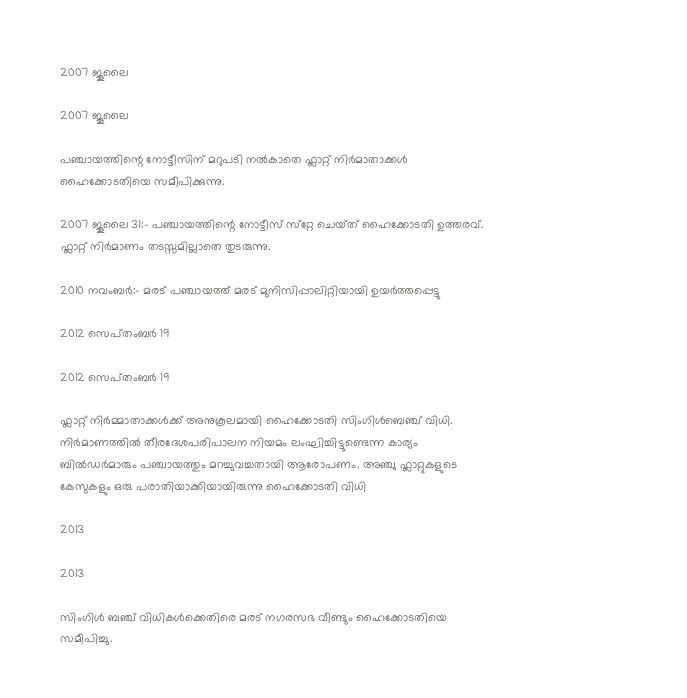2007 ജൂലൈ

2007 ജൂലൈ

പഞ്ചായത്തിന്റെ നോട്ടീസിന് മറുപടി നല്‍കാതെ ഫ്ലാറ്റ് നിര്‍മാതാക്കള്‍ ഹൈക്കോടതിയെ സമീപിക്കുന്നു.

2007 ജൂലൈ ‌‌‌‌31:- പഞ്ചായത്തിന്റെ നോട്ടീസ്‌ സ്‌റ്റേ ചെയ്‌ത്‌ ഹൈക്കോടതി ഉത്തരവ്‌. ഫ്ലാറ്റ്‌ നിർമാണം തടസ്സമില്ലാതെ തുടരുന്നു.

2010 നവംബർ:- മരട് പഞ്ചായത്ത് മരട് മുനിസിപ്പാലിറ്റിയായി ഉയർത്തപ്പെട്ടു

2012 സെപ്‌തംബർ 19

2012 സെപ്‌തംബർ 19

ഫ്ലാറ്റ് നിര്‍മ്മാതാക്കള്‍ക്ക് അനുകൂലമായി ഹൈക്കോടതി സിംഗിൾബെഞ്ച്‌ വിധി. നിർമാണത്തിൽ തീരദേശപരിപാലന നിയമം ലംഘിച്ചിട്ടുണ്ടെന്ന കാര്യം ബിൽഡർമാരും പഞ്ചായത്തും മറച്ചുവച്ചതായി ആരോപണം. അഞ്ചു ഫ്ലാറ്റുകളുടെ കേസുകളും ഒരു പരാതിയാക്കിയായിരുന്നു ഹൈക്കോടതി വിധി

2013

2013

സിംഗിൾ ബഞ്ച് വിധികൾക്കെതിരെ മരട് നഗരസഭ വീണ്ടും ഹൈക്കോടതിയെ സമീപിച്ചു.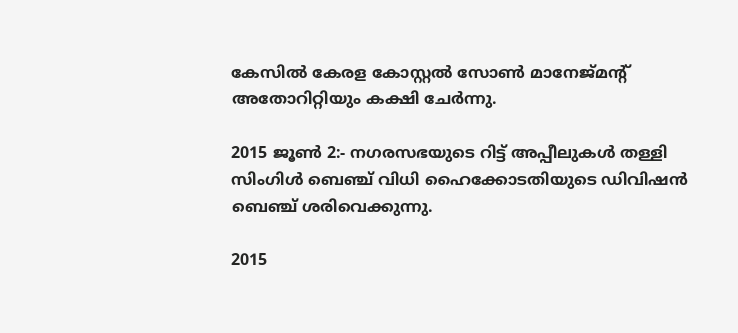കേസില്‍ കേരള കോസ്റ്റല്‍ സോണ്‍ മാനേജ്മന്‍റ് അതോറിറ്റിയും കക്ഷി ചേര്‍ന്നു.

2015 ജൂണ്‍ 2:- നഗരസഭയുടെ റിട്ട് അപ്പീലുകള്‍ തള്ളി സിംഗിള്‍ ബെഞ്ച് വിധി ഹൈക്കോടതിയുടെ ഡിവിഷന്‍ ബെഞ്ച് ശരിവെക്കുന്നു.

2015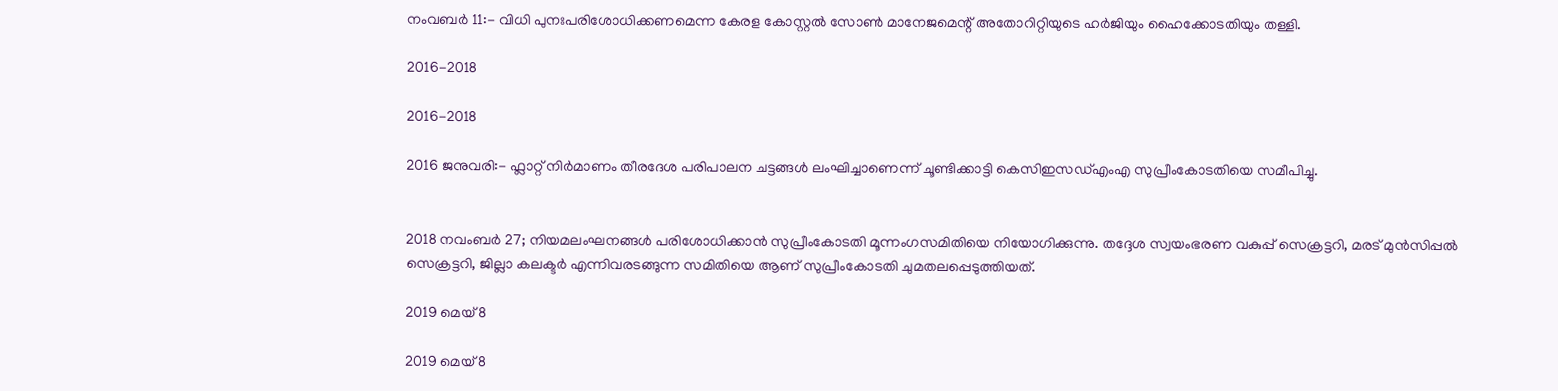നംവബര്‍ 11:- വിധി പുനഃപരിശോധിക്കണമെന്ന കേരള കോസ്റ്റൽ സോൺ മാനേജമെന്റ് അതോറിറ്റിയുടെ ഹർജിയും ഹൈക്കോടതിയും തള്ളി.

2016-2018

2016-2018

2016 ജനുവരി:- ഫ്ലാറ്റ്‌ നിർമാണം തീരദേശ പരിപാലന ചട്ടങ്ങൾ ലംഘിച്ചാണെന്ന്‌ ചൂണ്ടിക്കാട്ടി കെസിഇസഡ്‌എംഎ സുപ്രീംകോടതിയെ സമീപിച്ചു.


2018 നവംബർ 27; നിയമലംഘനങ്ങൾ പരിശോധിക്കാൻ സുപ്രീംകോടതി മൂന്നംഗസമിതിയെ നിയോഗിക്കുന്നു. തദ്ദേശ സ്വയംഭരണ വകുപ്പ് സെക്രട്ടറി, മരട് മുൻസിപ്പൽ സെക്രട്ടറി, ജില്ലാ കലക്ടർ എന്നിവരടങ്ങുന്ന സമിതിയെ ആണ് സുപ്രീംകോടതി ചുമതലപ്പെടുത്തിയത്.

2019 മെയ്‌ 8

2019 മെയ്‌ 8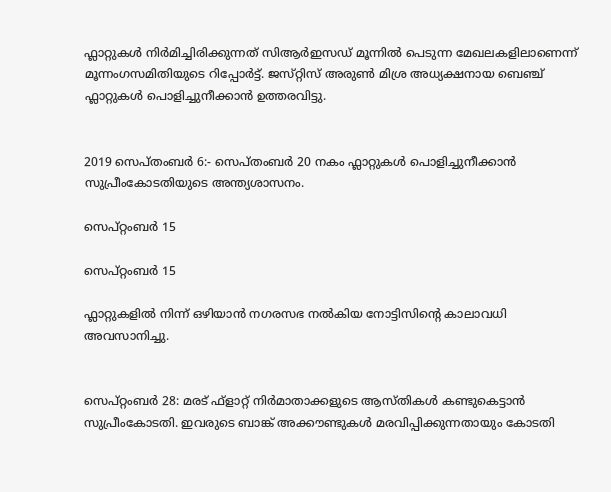ഫ്ലാറ്റുകൾ നിര്‍മിച്ചിരിക്കുന്നത് സിആർഇസഡ്‌ മൂന്നില്‍ പെടുന്ന മേഖലകളിലാണെന്ന് മൂന്നംഗസമിതിയുടെ റിപ്പോർട്ട്‌. ജസ്‌റ്റിസ്‌ അരുൺ മിശ്ര അധ്യക്ഷനായ ബെഞ്ച്‌ ഫ്ലാറ്റുകൾ പൊളിച്ചുനീക്കാൻ ഉത്തരവിട്ടു.


2019 സെപ്‌തംബർ 6:- സെപ്‌തംബർ 20 നകം ഫ്ലാറ്റുകൾ പൊളിച്ചുനീക്കാൻ സുപ്രീംകോടതിയുടെ അന്ത്യശാസനം.

സെപ്റ്റംബർ 15

സെപ്റ്റംബർ 15

ഫ്ലാറ്റുകളിൽ നിന്ന് ഒഴിയാൻ നഗരസഭ നൽകിയ നോട്ടിസിന്റെ കാലാവധി അവസാനിച്ചു.


സെപ്റ്റംബർ 28: മരട് ഫ്‌ളാറ്റ് നിര്‍മാതാക്കളുടെ ആസ്തികള്‍ കണ്ടുകെട്ടാന്‍ സുപ്രീംകോടതി. ഇവരുടെ ബാങ്ക് അക്കൗണ്ടുകള്‍ മരവിപ്പിക്കുന്നതായും കോടതി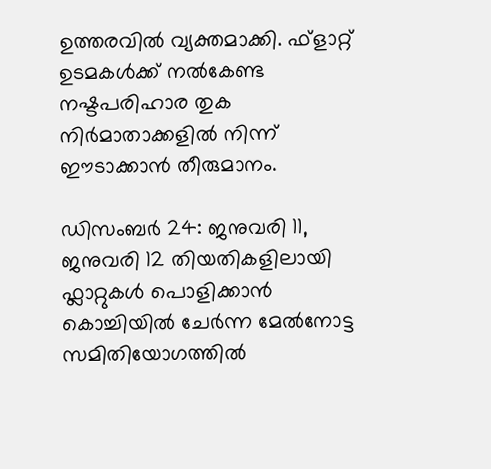ഉത്തരവില്‍ വ്യക്തമാക്കി. ഫ്‌ളാറ്റ് ഉടമകള്‍ക്ക് നല്‍കേണ്ട നഷ്ടപരിഹാര തുക നിര്‍മാതാക്കളില്‍ നിന്ന് ഈടാക്കാന്‍ തീരുമാനം.

ഡിസംബര്‍ 24: ജനുവരി 11, ജനുവരി 12 തിയതികളിലായി ഫ്ലാറ്റുകള്‍ പൊളിക്കാന്‍ കൊച്ചിയിൽ ചേർന്ന മേൽനോട്ട സമിതിയോഗത്തിൽ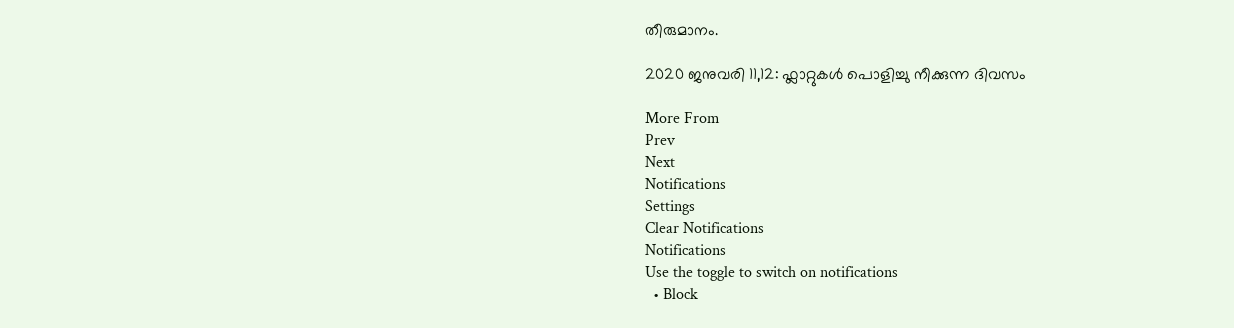തീരുമാനം.

2020 ജനുവരി 11,12: ഫ്ലാറ്റുകള്‍ പൊളിച്ചു നീക്കുന്ന ദിവസം

More From
Prev
Next
Notifications
Settings
Clear Notifications
Notifications
Use the toggle to switch on notifications
  • Block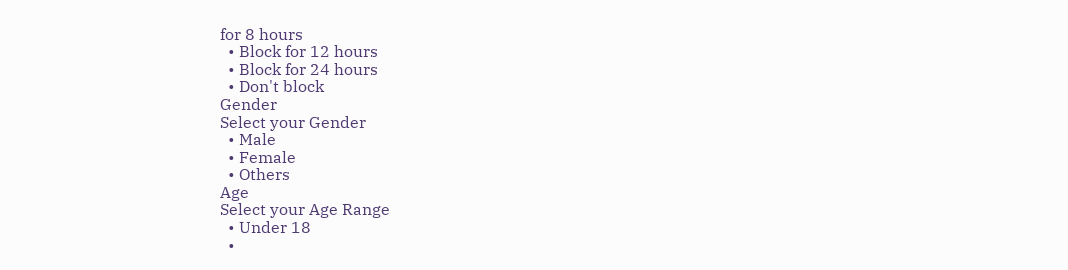for 8 hours
  • Block for 12 hours
  • Block for 24 hours
  • Don't block
Gender
Select your Gender
  • Male
  • Female
  • Others
Age
Select your Age Range
  • Under 18
  •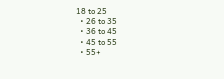18 to 25
  • 26 to 35
  • 36 to 45
  • 45 to 55
  • 55+